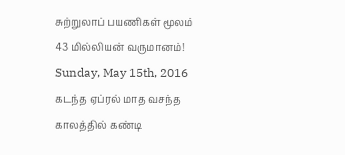சுற்றுலாப் பயணிகள் மூலம் 43 மில்லியன் வருமானம்!
Sunday, May 15th, 2016
கடந்த ஏப்ரல் மாத வசந்த காலத்தில் கண்டி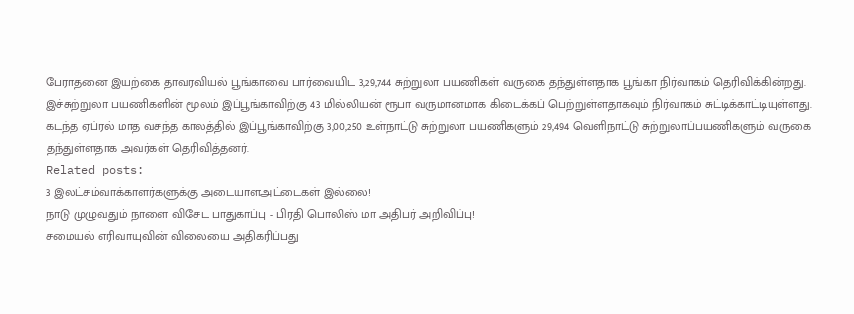பேராதனை இயற்கை தாவரவியல் பூங்காவை பார்வையிட 3,29,744 சுற்றுலா பயணிகள் வருகை தந்துள்ளதாக பூங்கா நிர்வாகம் தெரிவிக்கின்றது.
இச்சுற்றுலா பயணிகளின் மூலம் இப்பூங்காவிற்கு 43 மில்லியன் ரூபா வருமானமாக கிடைக்கப் பெற்றுள்ளதாகவும் நிர்வாகம் சுட்டிக்காட்டியுள்ளது.
கடந்த ஏப்ரல் மாத வசந்த காலத்தில் இப்பூங்காவிற்கு 3,00,250 உள்நாட்டு சுற்றுலா பயணிகளும் 29,494 வெளிநாட்டு சுற்றுலாப்பயணிகளும் வருகை தந்துள்ளதாக அவர்கள் தெரிவித்தனர்.
Related posts:
3 இலட்சம்வாக்காளர்களுக்கு அடையாளஅட்டைகள் இல்லை!
நாடு முழுவதும் நாளை விசேட பாதுகாப்பு - பிரதி பொலிஸ் மா அதிபர் அறிவிப்பு!
சமையல் எரிவாயுவின் விலையை அதிகரிப்பது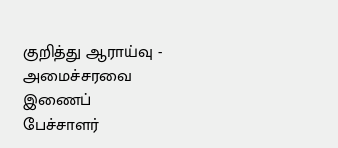குறித்து ஆராய்வு - அமைச்சரவை இணைப் பேச்சாளர்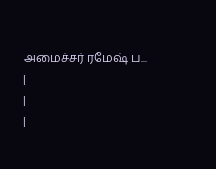அமைச்சர் ரமேஷ் ப...
|
|
|